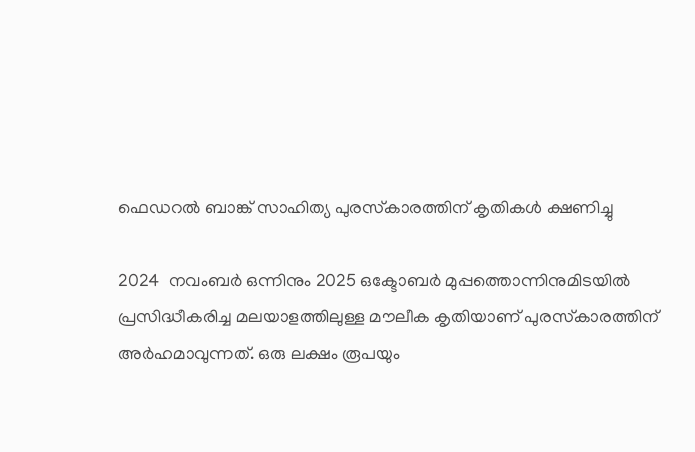ഫെഡറല്‍ ബാങ്ക് സാഹിത്യ പുരസ്‌കാരത്തിന് കൃതികള്‍ ക്ഷണിച്ചു

2024  നവംബര്‍ ഒന്നിനും 2025 ഒക്ടോബര്‍ മുപ്പത്തൊന്നിനുമിടയില്‍ പ്രസിദ്ധീകരിച്ച മലയാളത്തിലുള്ള മൗലീക കൃതിയാണ് പുരസ്‌കാരത്തിന് അര്‍ഹമാവുന്നത്. ഒരു ലക്ഷം രൂപയും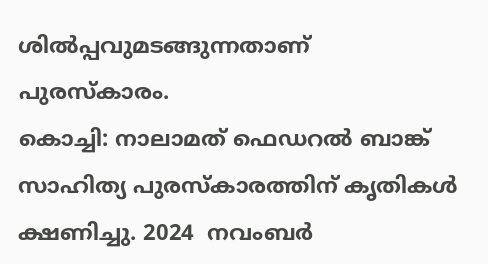ശില്‍പ്പവുമടങ്ങുന്നതാണ് പുരസ്‌കാരം.
കൊച്ചി: നാലാമത് ഫെഡറല്‍ ബാങ്ക് സാഹിത്യ പുരസ്‌കാരത്തിന് കൃതികള്‍ ക്ഷണിച്ചു. 2024  നവംബര്‍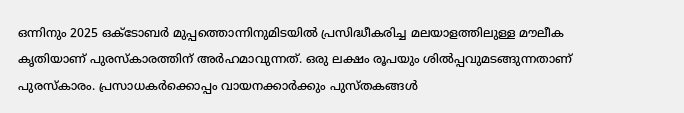ഒന്നിനും 2025 ഒക്ടോബര്‍ മുപ്പത്തൊന്നിനുമിടയില്‍ പ്രസിദ്ധീകരിച്ച മലയാളത്തിലുള്ള മൗലീക കൃതിയാണ് പുരസ്‌കാരത്തിന് അര്‍ഹമാവുന്നത്. ഒരു ലക്ഷം രൂപയും ശില്‍പ്പവുമടങ്ങുന്നതാണ് പുരസ്‌കാരം. പ്രസാധകര്‍ക്കൊപ്പം വായനക്കാര്‍ക്കും പുസ്തകങ്ങള്‍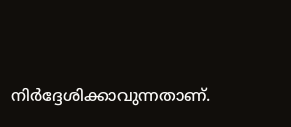നിര്‍ദ്ദേശിക്കാവുന്നതാണ്.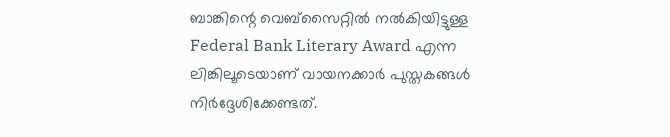ബാങ്കിന്റെ വെബ്‌സൈറ്റില്‍ നല്‍കിയിട്ടുള്ള  Federal Bank Literary Award എന്ന ലിങ്കിലൂടെയാണ് വായനക്കാര്‍ പുസ്തകങ്ങള്‍ നിര്‍ദ്ദേശിക്കേണ്ടത്.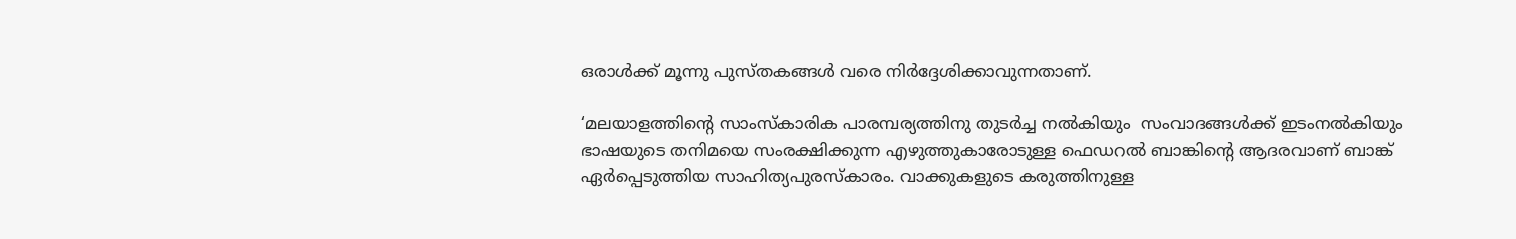ഒരാള്‍ക്ക് മൂന്നു പുസ്തകങ്ങള്‍ വരെ നിര്‍ദ്ദേശിക്കാവുന്നതാണ്.

‘മലയാളത്തിന്റെ സാംസ്‌കാരിക പാരമ്പര്യത്തിനു തുടര്‍ച്ച നല്‍കിയും  സംവാദങ്ങള്‍ക്ക് ഇടംനല്‍കിയും  ഭാഷയുടെ തനിമയെ സംരക്ഷിക്കുന്ന എഴുത്തുകാരോടുള്ള ഫെഡറല്‍ ബാങ്കിന്റെ ആദരവാണ് ബാങ്ക് ഏര്‍പ്പെടുത്തിയ സാഹിത്യപുരസ്‌കാരം. വാക്കുകളുടെ കരുത്തിനുള്ള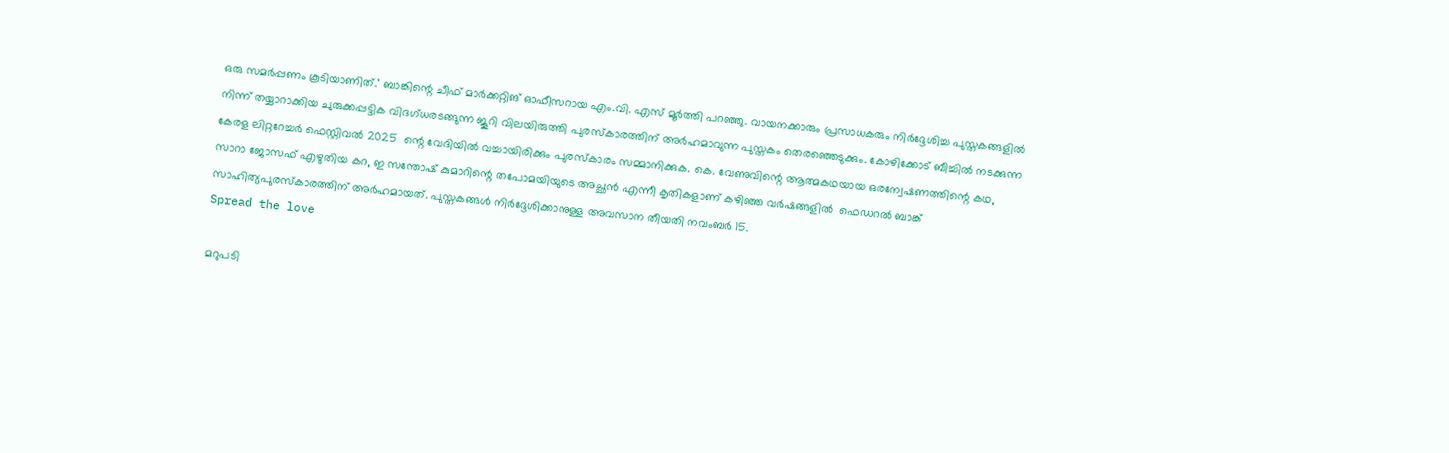ഒരു സമര്‍പ്പണം കൂടിയാണിത്.’ ബാങ്കിന്റെ ചീഫ് മാര്‍ക്കറ്റിങ് ഓഫീസറായ എം.വി. എസ് മൂര്‍ത്തി പറഞ്ഞു. വായനക്കാരും പ്രസാധകരും നിര്‍ദ്ദേശിച്ച പുസ്തകങ്ങളില്‍ നിന്ന് തയ്യാറാക്കിയ ചുരുക്കപ്പട്ടിക വിദഗ്ധരടങ്ങുന്ന ജൂറി വിലയിരുത്തി പുരസ്‌കാരത്തിന് അര്‍ഹമാവുന്ന പുസ്തകം തെരഞ്ഞെടുക്കും. കോഴിക്കോട് ബീച്ചില്‍ നടക്കുന്ന കേരള ലിറ്ററേച്ചര്‍ ഫെസ്റ്റിവല്‍ 2025  ന്റെ വേദിയില്‍ വച്ചായിരിക്കും പുരസ്‌കാരം സമ്മാനിക്കുക. കെ. വേണുവിന്റെ ആത്മകഥയായ ഒരന്വേഷണത്തിന്റെ കഥ, സാറാ ജോസഫ് എഴുതിയ കറ, ഇ സന്തോഷ് കുമാറിന്റെ തപോമയിയുടെ അച്ഛന്‍ എന്നീ കൃതികളാണ് കഴിഞ്ഞ വര്‍ഷങ്ങളില്‍  ഫെഡറല്‍ ബാങ്ക് സാഹിത്യപുരസ്‌കാരത്തിന് അര്‍ഹമായത്. പുസ്തകങ്ങള്‍ നിര്‍ദ്ദേശിക്കാനുള്ള അവസാന തീയതി നവംബര്‍ 15.
Spread the love

മറുപടി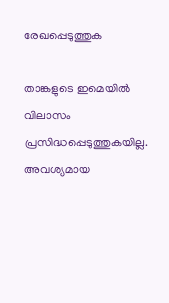രേഖപ്പെടുത്തുക

താങ്കളുടെ ഇമെയില്‍ വിലാസം പ്രസിദ്ധപ്പെടുത്തുകയില്ല. അവശ്യമായ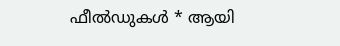ഫീല്‍ഡുകള്‍ * ആയി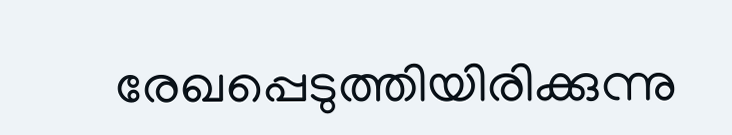രേഖപ്പെടുത്തിയിരിക്കുന്നു